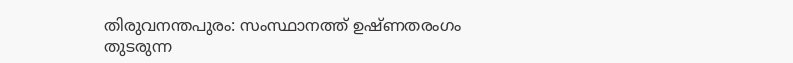തിരുവനന്തപുരം: സംസ്ഥാനത്ത് ഉഷ്ണതരംഗം തുടരുന്ന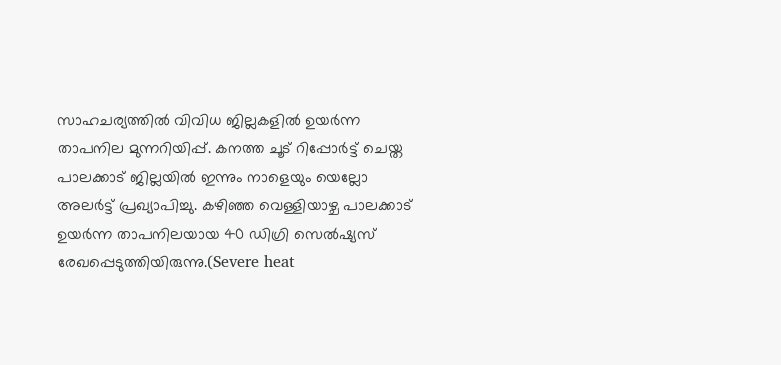സാഹചര്യത്തിൽ വിവിധ ജില്ലകളിൽ ഉയർന്ന താപനില മുന്നറിയിപ്പ്. കനത്ത ചൂട് റിപ്പോർട്ട് ചെയ്ത പാലക്കാട് ജില്ലയിൽ ഇന്നും നാളെയും യെല്ലോ അലർട്ട് പ്രഖ്യാപിച്ചു. കഴിഞ്ഞ വെള്ളിയാഴ്ച പാലക്കാട് ഉയർന്ന താപനിലയായ 40 ഡിഗ്രി സെൽഷ്യസ് രേഖപ്പെടുത്തിയിരുന്നു.(Severe heat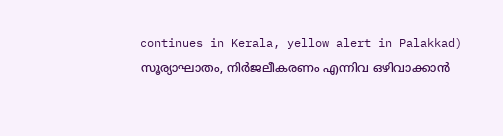continues in Kerala, yellow alert in Palakkad)
സൂര്യാഘാതം, നിർജലീകരണം എന്നിവ ഒഴിവാക്കാൻ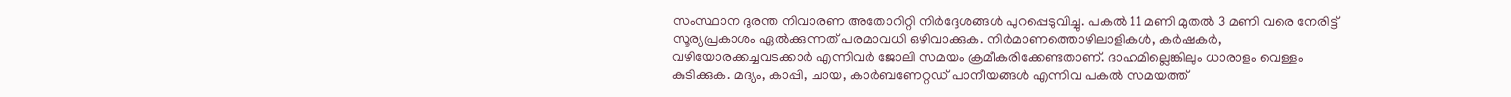സംസ്ഥാന ദുരന്ത നിവാരണ അതോറിറ്റി നിർദ്ദേശങ്ങൾ പുറപ്പെടുവിച്ചു. പകൽ 11 മണി മുതൽ 3 മണി വരെ നേരിട്ട് സൂര്യപ്രകാശം ഏൽക്കുന്നത് പരമാവധി ഒഴിവാക്കുക. നിർമാണത്തൊഴിലാളികൾ, കർഷകർ, വഴിയോരക്കച്ചവടക്കാർ എന്നിവർ ജോലി സമയം ക്രമീകരിക്കേണ്ടതാണ്. ദാഹമില്ലെങ്കിലും ധാരാളം വെള്ളം കുടിക്കുക. മദ്യം, കാപ്പി, ചായ, കാർബണേറ്റഡ് പാനീയങ്ങൾ എന്നിവ പകൽ സമയത്ത്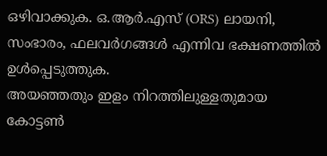ഒഴിവാക്കുക. ഒ.ആർ.എസ് (ORS) ലായനി, സംഭാരം, ഫലവർഗങ്ങൾ എന്നിവ ഭക്ഷണത്തിൽ ഉൾപ്പെടുത്തുക.
അയഞ്ഞതും ഇളം നിറത്തിലുള്ളതുമായ കോട്ടൺ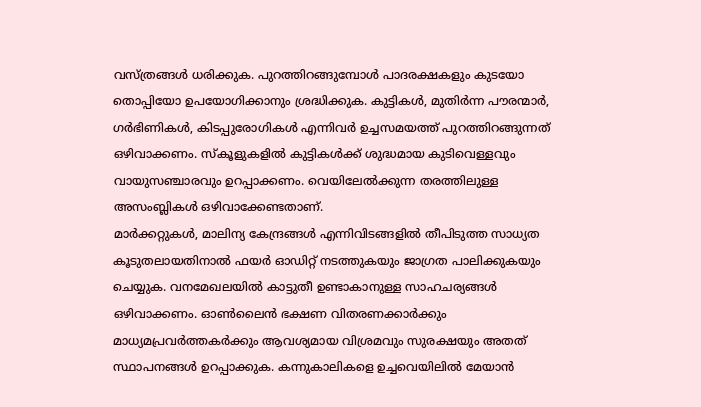വസ്ത്രങ്ങൾ ധരിക്കുക. പുറത്തിറങ്ങുമ്പോൾ പാദരക്ഷകളും കുടയോ തൊപ്പിയോ ഉപയോഗിക്കാനും ശ്രദ്ധിക്കുക. കുട്ടികൾ, മുതിർന്ന പൗരന്മാർ, ഗർഭിണികൾ, കിടപ്പുരോഗികൾ എന്നിവർ ഉച്ചസമയത്ത് പുറത്തിറങ്ങുന്നത് ഒഴിവാക്കണം. സ്കൂളുകളിൽ കുട്ടികൾക്ക് ശുദ്ധമായ കുടിവെള്ളവും വായുസഞ്ചാരവും ഉറപ്പാക്കണം. വെയിലേൽക്കുന്ന തരത്തിലുള്ള അസംബ്ലികൾ ഒഴിവാക്കേണ്ടതാണ്.
മാർക്കറ്റുകൾ, മാലിന്യ കേന്ദ്രങ്ങൾ എന്നിവിടങ്ങളിൽ തീപിടുത്ത സാധ്യത കൂടുതലായതിനാൽ ഫയർ ഓഡിറ്റ് നടത്തുകയും ജാഗ്രത പാലിക്കുകയും ചെയ്യുക. വനമേഖലയിൽ കാട്ടുതീ ഉണ്ടാകാനുള്ള സാഹചര്യങ്ങൾ ഒഴിവാക്കണം. ഓൺലൈൻ ഭക്ഷണ വിതരണക്കാർക്കും മാധ്യമപ്രവർത്തകർക്കും ആവശ്യമായ വിശ്രമവും സുരക്ഷയും അതത് സ്ഥാപനങ്ങൾ ഉറപ്പാക്കുക. കന്നുകാലികളെ ഉച്ചവെയിലിൽ മേയാൻ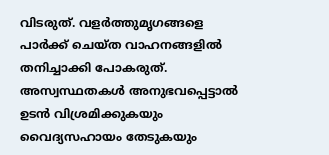വിടരുത്. വളർത്തുമൃഗങ്ങളെ പാർക്ക് ചെയ്ത വാഹനങ്ങളിൽ തനിച്ചാക്കി പോകരുത്. അസ്വസ്ഥതകൾ അനുഭവപ്പെട്ടാൽ ഉടൻ വിശ്രമിക്കുകയും വൈദ്യസഹായം തേടുകയും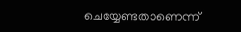ചെയ്യേണ്ടതാണെന്ന്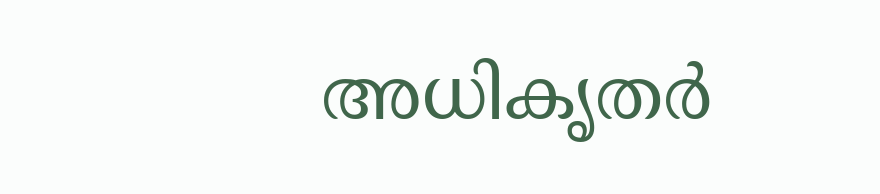അധികൃതർ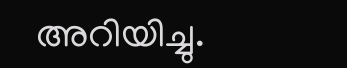അറിയിച്ചു.